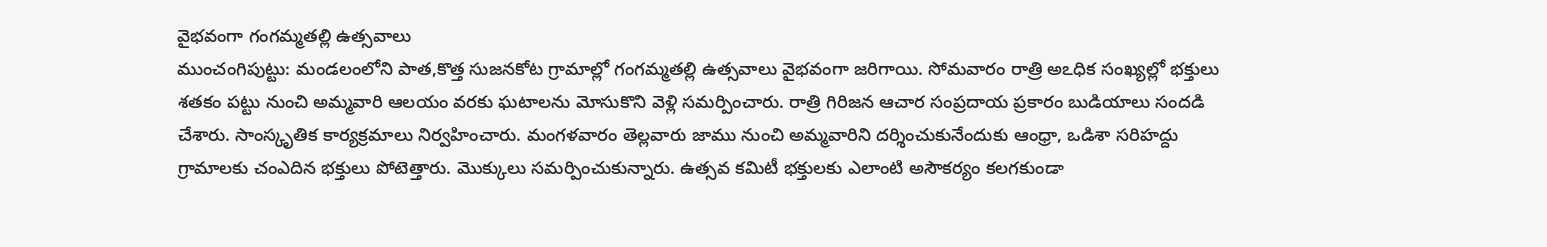వైభవంగా గంగమ్మతల్లి ఉత్సవాలు
ముంచంగిపుట్టు: మండలంలోని పాత,కొత్త సుజనకోట గ్రామాల్లో గంగమ్మతల్లి ఉత్సవాలు వైభవంగా జరిగాయి. సోమవారం రాత్రి అఽధిక సంఖ్యల్లో భక్తులు శతకం పట్టు నుంచి అమ్మవారి ఆలయం వరకు ఘటాలను మోసుకొని వెళ్లి సమర్పించారు. రాత్రి గిరిజన ఆచార సంప్రదాయ ప్రకారం బుడియాలు సందడి చేశారు. సాంస్కృతిక కార్యక్రమాలు నిర్వహించారు. మంగళవారం తెల్లవారు జాము నుంచి అమ్మవారిని దర్శించుకునేందుకు ఆంధ్రా, ఒడిశా సరిహద్దు గ్రామాలకు చంఎదిన భక్తులు పోటెత్తారు. మొక్కులు సమర్పించుకున్నారు. ఉత్సవ కమిటీ భక్తులకు ఎలాంటి అసౌకర్యం కలగకుండా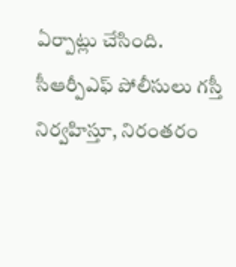ఏర్పాట్లు చేసింది. సీఆర్పీఎఫ్ పోలీసులు గస్తీ నిర్వహిస్తూ, నిరంతరం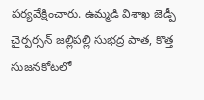పర్యవేక్షించారు. ఉమ్మడి విశాఖ జెడ్పీ చైర్పర్సన్ జల్లిపల్లి సుభద్ర పాత, కొత్త సుజనకోటలో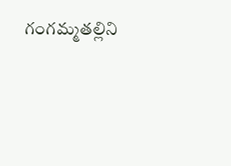గంగమ్మతల్లిని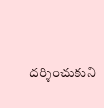దర్శించుకుని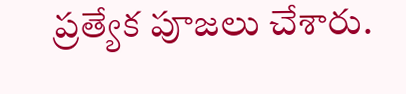ప్రత్యేక పూజలు చేశారు.